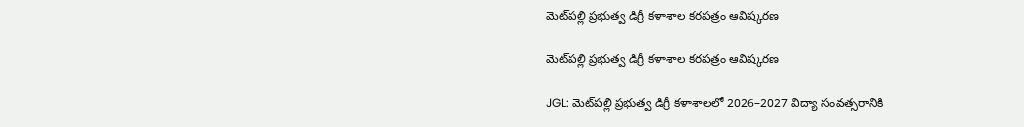మెట్‌పల్లి ప్రభుత్వ డిగ్రీ కళాశాల కరపత్రం ఆవిష్కరణ

మెట్‌పల్లి ప్రభుత్వ డిగ్రీ కళాశాల కరపత్రం ఆవిష్కరణ

JGL: మెట్‌పల్లి ప్రభుత్వ డిగ్రీ కళాశాలలో 2026–2027 విద్యా సంవత్సరానికి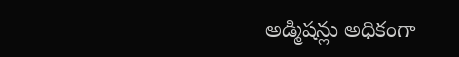అడ్మిషన్లు అధికంగా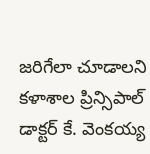జరిగేలా చూడాలని కళాశాల ప్రిన్సిపాల్ డాక్టర్ కే. వెంకయ్య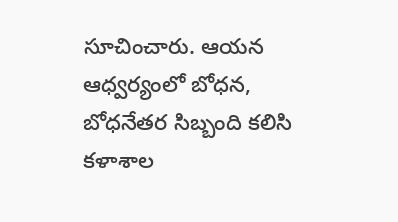సూచించారు. ఆయన ఆధ్వర్యంలో బోధన, బోధనేతర సిబ్బంది కలిసి కళాశాల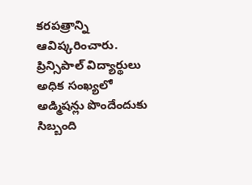కరపత్రాన్ని ఆవిష్కరించారు. ప్రిన్సిపాల్ విద్యార్థులు అధిక సంఖ్యలో అడ్మిషన్లు పొందేందుకు సిబ్బంది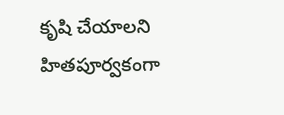కృషి చేయాలని హితపూర్వకంగా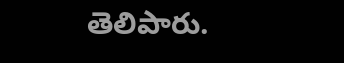తెలిపారు.